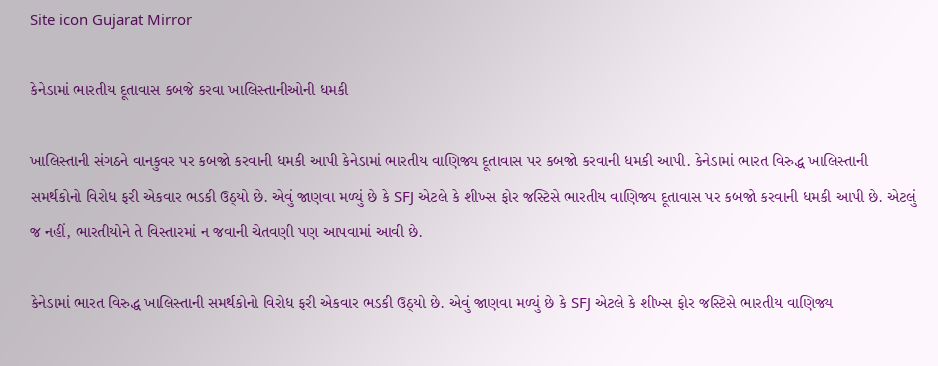Site icon Gujarat Mirror

કેનેડામાં ભારતીય દૂતાવાસ કબજે કરવા ખાલિસ્તાનીઓની ધમકી

ખાલિસ્તાની સંગઠને વાનકુવર પર કબજો કરવાની ધમકી આપી કેનેડામાં ભારતીય વાણિજ્ય દૂતાવાસ પર કબજો કરવાની ધમકી આપી. કેનેડામાં ભારત વિરુદ્ધ ખાલિસ્તાની સમર્થકોનો વિરોધ ફરી એકવાર ભડકી ઉઠ્યો છે. એવું જાણવા મળ્યું છે કે SFJ એટલે કે શીખ્સ ફોર જસ્ટિસે ભારતીય વાણિજ્ય દૂતાવાસ પર કબજો કરવાની ધમકી આપી છે. એટલું જ નહીં, ભારતીયોને તે વિસ્તારમાં ન જવાની ચેતવણી પણ આપવામાં આવી છે.

કેનેડામાં ભારત વિરુદ્ધ ખાલિસ્તાની સમર્થકોનો વિરોધ ફરી એકવાર ભડકી ઉઠ્યો છે. એવું જાણવા મળ્યું છે કે SFJ એટલે કે શીખ્સ ફોર જસ્ટિસે ભારતીય વાણિજ્ય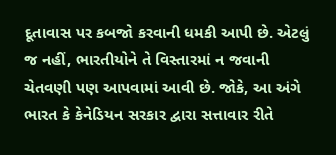દૂતાવાસ પર કબજો કરવાની ધમકી આપી છે. એટલું જ નહીં, ભારતીયોને તે વિસ્તારમાં ન જવાની ચેતવણી પણ આપવામાં આવી છે. જોકે, આ અંગે ભારત કે કેનેડિયન સરકાર દ્વારા સત્તાવાર રીતે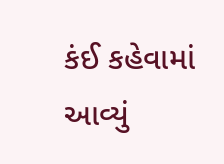કંઈ કહેવામાં આવ્યું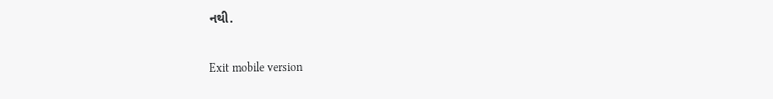નથી.

Exit mobile version